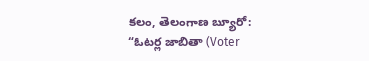కలం, తెలంగాణ బ్యూరో: “ఓటర్ల జాబితా (Voter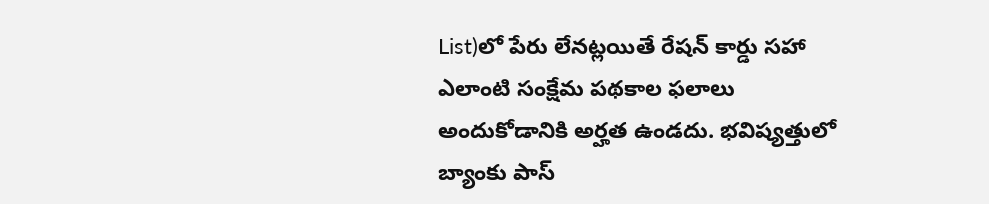List)లో పేరు లేనట్లయితే రేషన్ కార్డు సహా ఎలాంటి సంక్షేమ పథకాల ఫలాలు అందుకోడానికి అర్హత ఉండదు. భవిష్యత్తులో బ్యాంకు పాస్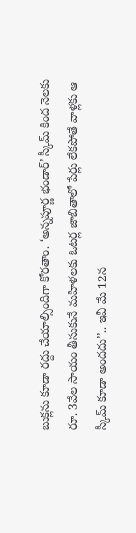బుక్లను కూడా రద్దు చేయాల్సిందిగా కోరతాం. ‘అన్నపూర్ణ భండార్’ స్కీమ్ కింద నెలకు రూ. 3వేల సాయం తీసుకునే మహిళలకు ఓటర్ల జాబితాలో పేర్లు లేకపోతే వాళ్లకు ఆ స్కీమ్ కూడా అందదు’’.. ఇవీ మే 12న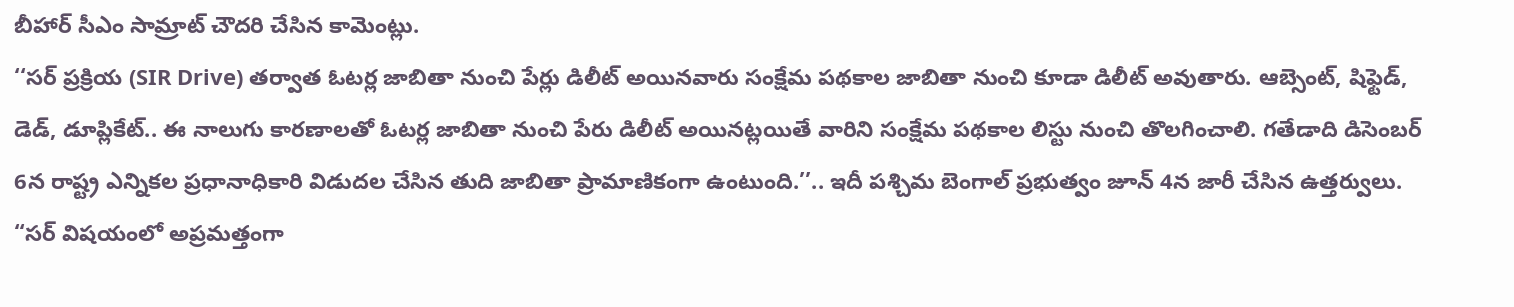బీహార్ సీఎం సామ్రాట్ చౌదరి చేసిన కామెంట్లు.
‘‘సర్ ప్రక్రియ (SIR Drive) తర్వాత ఓటర్ల జాబితా నుంచి పేర్లు డిలీట్ అయినవారు సంక్షేమ పథకాల జాబితా నుంచి కూడా డిలీట్ అవుతారు. ఆబ్సెంట్, షిఫ్టెడ్, డెడ్, డూప్లికేట్.. ఈ నాలుగు కారణాలతో ఓటర్ల జాబితా నుంచి పేరు డిలీట్ అయినట్లయితే వారిని సంక్షేమ పథకాల లిస్టు నుంచి తొలగించాలి. గతేడాది డిసెంబర్ 6న రాష్ట్ర ఎన్నికల ప్రధానాధికారి విడుదల చేసిన తుది జాబితా ప్రామాణికంగా ఉంటుంది.’’.. ఇదీ పశ్చిమ బెంగాల్ ప్రభుత్వం జూన్ 4న జారీ చేసిన ఉత్తర్వులు.
“సర్ విషయంలో అప్రమత్తంగా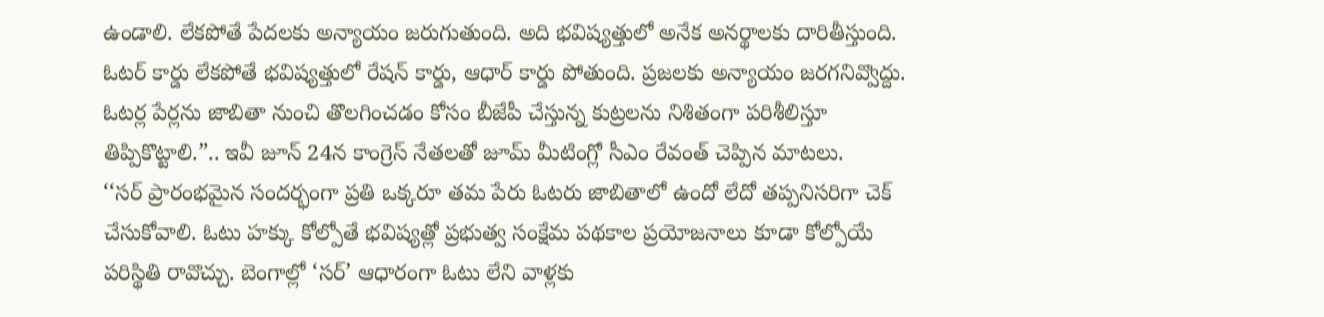ఉండాలి. లేకపోతే పేదలకు అన్యాయం జరుగుతుంది. అది భవిష్యత్తులో అనేక అనర్థాలకు దారితీస్తుంది. ఓటర్ కార్డు లేకపోతే భవిష్యత్తులో రేషన్ కార్డు, ఆధార్ కార్డు పోతుంది. ప్రజలకు అన్యాయం జరగనివ్వొద్దు. ఓటర్ల పేర్లను జాబితా నుంచి తొలగించడం కోసం బీజేపీ చేస్తున్న కుట్రలను నిశితంగా పరిశీలిస్తూ తిప్పికొట్టాలి.”.. ఇవీ జూన్ 24న కాంగ్రెస్ నేతలతో జూమ్ మీటింగ్లో సీఎం రేవంత్ చెప్పిన మాటలు.
‘‘సర్ ప్రారంభమైన సందర్భంగా ప్రతి ఒక్కరూ తమ పేరు ఓటరు జాబితాలో ఉందో లేదో తప్పనిసరిగా చెక్ చేసుకోవాలి. ఓటు హక్కు కోల్పోతే భవిష్యత్లో ప్రభుత్వ సంక్షేమ పథకాల ప్రయోజనాలు కూడా కోల్పోయే పరిస్థితి రావొచ్చు. బెంగాల్లో ‘సర్’ ఆధారంగా ఓటు లేని వాళ్లకు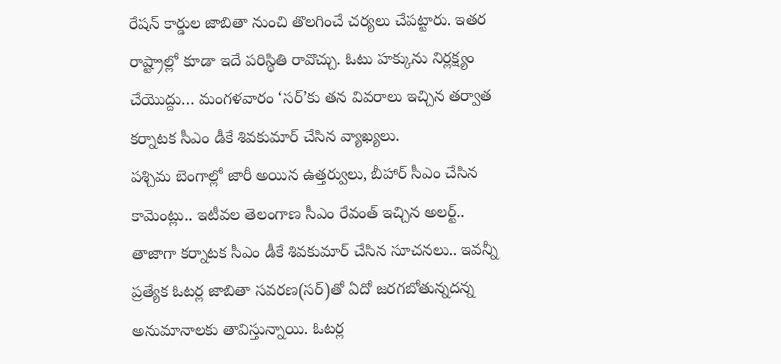రేషన్ కార్డుల జాబితా నుంచి తొలగించే చర్యలు చేపట్టారు. ఇతర రాష్ట్రాల్లో కూడా ఇదే పరిస్థితి రావొచ్చు. ఓటు హక్కును నిర్లక్ష్యం చేయొద్దు… మంగళవారం ‘సర్’కు తన వివరాలు ఇచ్చిన తర్వాత కర్నాటక సీఎం డీకే శివకుమార్ చేసిన వ్యాఖ్యలు.
పశ్చిమ బెంగాల్లో జారీ అయిన ఉత్తర్వులు, బీహార్ సీఎం చేసిన కామెంట్లు.. ఇటీవల తెలంగాణ సీఎం రేవంత్ ఇచ్చిన అలర్ట్.. తాజాగా కర్నాటక సీఎం డీకే శివకుమార్ చేసిన సూచనలు.. ఇవన్నీ ప్రత్యేక ఓటర్ల జాబితా సవరణ(సర్)తో ఏదో జరగబోతున్నదన్న అనుమానాలకు తావిస్తున్నాయి. ఓటర్ల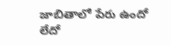జాబితాలో పేరు ఉందో లేదో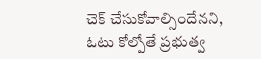చెక్ చేసుకోవాల్సిందేనని, ఓటు కోల్పోతే ప్రభుత్వ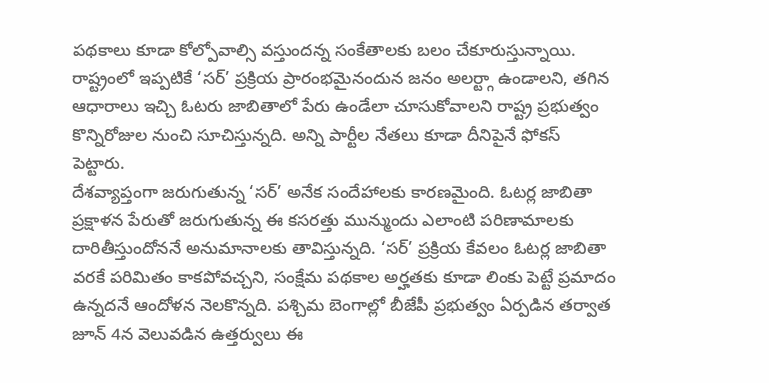పథకాలు కూడా కోల్పోవాల్సి వస్తుందన్న సంకేతాలకు బలం చేకూరుస్తున్నాయి. రాష్ట్రంలో ఇప్పటికే ‘సర్’ ప్రక్రియ ప్రారంభమైనందున జనం అలర్ట్గా ఉండాలని, తగిన ఆధారాలు ఇచ్చి ఓటరు జాబితాలో పేరు ఉండేలా చూసుకోవాలని రాష్ట్ర ప్రభుత్వం కొన్నిరోజుల నుంచి సూచిస్తున్నది. అన్ని పార్టీల నేతలు కూడా దీనిపైనే ఫోకస్ పెట్టారు.
దేశవ్యాప్తంగా జరుగుతున్న ‘సర్’ అనేక సందేహాలకు కారణమైంది. ఓటర్ల జాబితా ప్రక్షాళన పేరుతో జరుగుతున్న ఈ కసరత్తు మున్ముందు ఎలాంటి పరిణామాలకు దారితీస్తుందోననే అనుమానాలకు తావిస్తున్నది. ‘సర్’ ప్రక్రియ కేవలం ఓటర్ల జాబితా వరకే పరిమితం కాకపోవచ్చని, సంక్షేమ పథకాల అర్హతకు కూడా లింకు పెట్టే ప్రమాదం ఉన్నదనే ఆందోళన నెలకొన్నది. పశ్చిమ బెంగాల్లో బీజేపీ ప్రభుత్వం ఏర్పడిన తర్వాత జూన్ 4న వెలువడిన ఉత్తర్వులు ఈ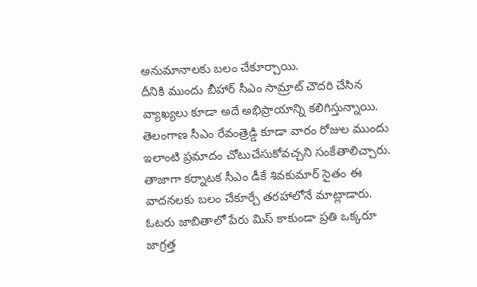అనుమానాలకు బలం చేకూర్చాయి.
దీనికి ముందు బీహార్ సీఎం సామ్రాట్ చౌదరి చేసిన వ్యాఖ్యలు కూడా అదే అభిప్రాయాన్ని కలిగిస్తున్నాయి. తెలంగాణ సీఎం రేవంత్రెడ్డి కూడా వారం రోజుల ముందు ఇలాంటి ప్రమాదం చోటుచేసుకోవచ్చని సంకేతాలిచ్చారు. తాజాగా కర్నాటక సీఎం డీకే శివకుమార్ సైతం ఈ వాదనలకు బలం చేకూర్చే తరహాలోనే మాట్లాడారు. ఓటరు జాబితాలో పేరు మిస్ కాకుండా ప్రతి ఒక్కరూ జాగ్రత్త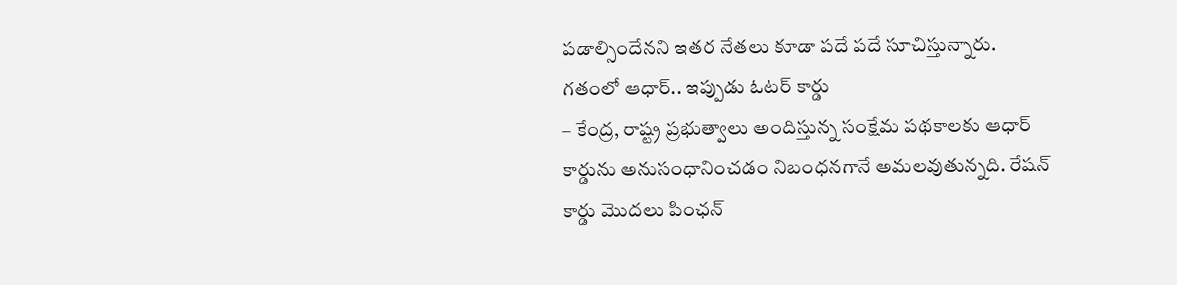పడాల్సిందేనని ఇతర నేతలు కూడా పదే పదే సూచిస్తున్నారు.
గతంలో ఆధార్.. ఇప్పుడు ఓటర్ కార్డు
– కేంద్ర, రాష్ట్ర ప్రభుత్వాలు అందిస్తున్న సంక్షేమ పథకాలకు ఆధార్ కార్డును అనుసంధానించడం నిబంధనగానే అమలవుతున్నది. రేషన్ కార్డు మొదలు పింఛన్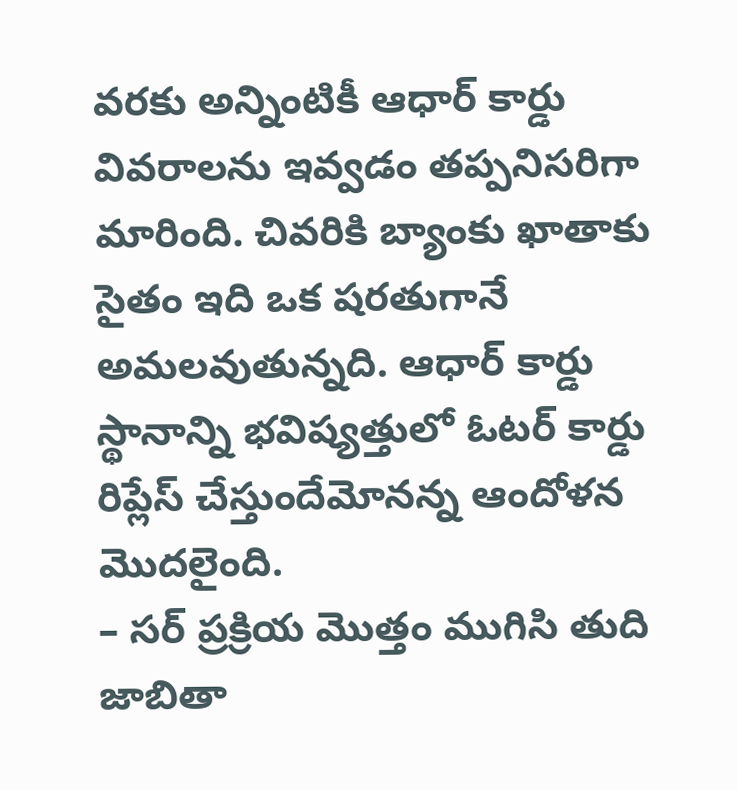వరకు అన్నింటికీ ఆధార్ కార్డు వివరాలను ఇవ్వడం తప్పనిసరిగా మారింది. చివరికి బ్యాంకు ఖాతాకు సైతం ఇది ఒక షరతుగానే అమలవుతున్నది. ఆధార్ కార్డు స్థానాన్ని భవిష్యత్తులో ఓటర్ కార్డు రిప్లేస్ చేస్తుందేమోనన్న ఆందోళన మొదలైంది.
– సర్ ప్రక్రియ మొత్తం ముగిసి తుది జాబితా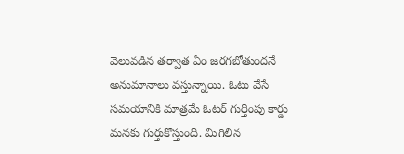వెలువడిన తర్వాత ఏం జరగబోతుందనే అనుమానాలు వస్తున్నాయి. ఓటు వేసే సమయానికి మాత్రమే ఓటర్ గుర్తింపు కార్డు మనకు గుర్తుకొస్తుంది. మిగిలిన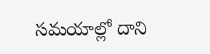సమయాల్లో దాని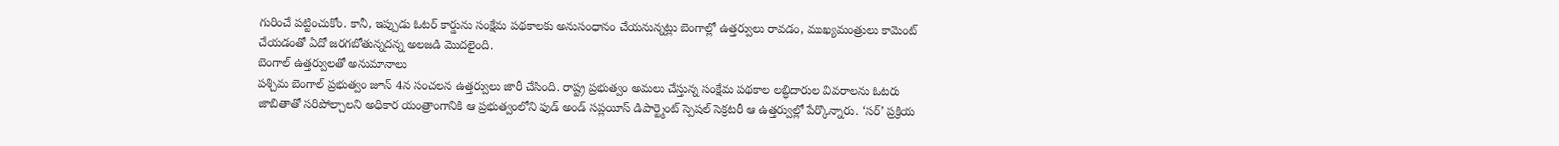గురించే పట్టించుకోం. కానీ, ఇప్పుడు ఓటర్ కార్డును సంక్షేమ పథకాలకు అనుసంధానం చేయనున్నట్లు బెంగాల్లో ఉత్తర్వులు రావడం, ముఖ్యమంత్రులు కామెంట్ చేయడంతో ఏదో జరగబోతున్నదన్న అలజడి మొదలైంది.
బెంగాల్ ఉత్తర్వులతో అనుమానాలు
పశ్చిమ బెంగాల్ ప్రభుత్వం జూన్ 4న సంచలన ఉత్తర్వులు జారీ చేసింది. రాష్ట్ర ప్రభుత్వం అమలు చేస్తున్న సంక్షేమ పథకాల లబ్ధిదారుల వివరాలను ఓటరు జాబితాతో సరిపోల్చాలని అధికార యంత్రాంగానికి ఆ ప్రభుత్వంలోని ఫుడ్ అండ్ సప్లయీస్ డిపార్ట్మెంట్ స్పెషల్ సెక్రటరీ ఆ ఉత్తర్వుల్లో పేర్కొన్నారు. ‘సర్’ ప్రక్రియ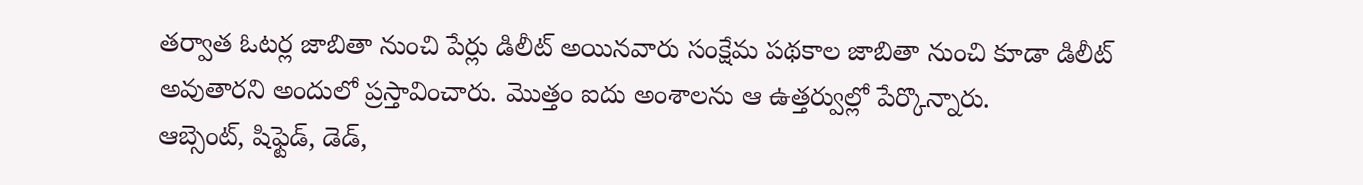తర్వాత ఓటర్ల జాబితా నుంచి పేర్లు డిలీట్ అయినవారు సంక్షేమ పథకాల జాబితా నుంచి కూడా డిలీట్ అవుతారని అందులో ప్రస్తావించారు. మొత్తం ఐదు అంశాలను ఆ ఉత్తర్వుల్లో పేర్కొన్నారు.
ఆబ్సెంట్, షిఫ్టెడ్, డెడ్,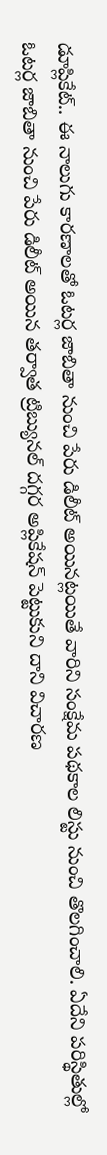డూప్లికేట్.. ఈ నాలుగు కారణాలతో ఓటర్ల జాబితా నుంచి పేరు డిలీట్ అయినట్లయితే వారిని సంక్షేమ పథకాల లిస్టు నుంచి తొలగించాలి. ఏదేని పరిస్థితుల్లో ఓటర్ల జాబితా నుంచి పేరు డిలీట్ అయిన తర్వాత ట్రిబ్యునల్ దగ్గర అప్లికేషన్ పెట్టుకుని దాని విచారణ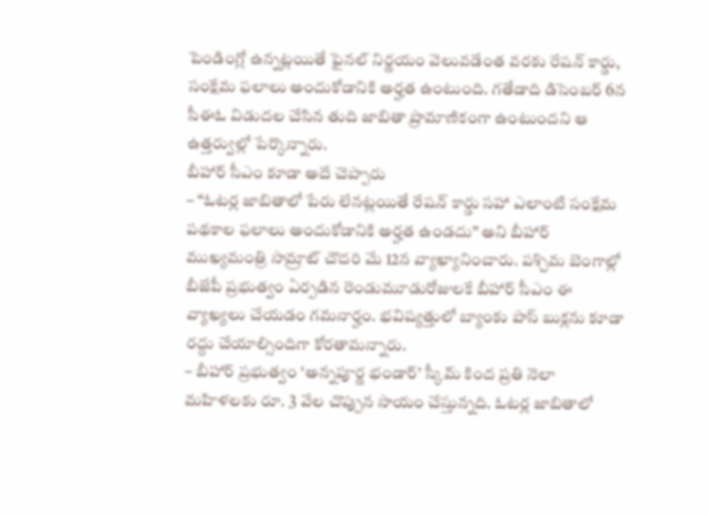పెండింగ్లో ఉన్నట్లయితే ఫైనల్ నిర్ణయం వెలువడేంత వరకు రేషన్ కార్డు, సంక్షేమ ఫలాలు అందుకోడానికి అర్హత ఉంటుంది. గతేడాది డిసెంబర్ 6న సీఈఓ విడుదల చేసిన తుది జాబితా ప్రామాణికంగా ఉంటుందని ఆ ఉత్తర్వుల్లో పేర్కొన్నారు.
బీహార్ సీఎం కూడా అదే చెప్పారు
– “ఓటర్ల జాబితాలో పేరు లేనట్లయితే రేషన్ కార్డు సహా ఎలాంటి సంక్షేమ పథకాల ఫలాలు అందుకోడానికి అర్హత ఉండదు” అని బీహార్ ముఖ్యమంత్రి సామ్రాట్ చౌదరి మే 12న వ్యాఖ్యానించారు. పశ్చిమ బెంగాల్లో బీజేపీ ప్రభుత్వం ఏర్పడిన రెండుమూడురోజులకే బీహార్ సీఎం ఈ వ్యాఖ్యలు చేయడం గమనార్హం. భవిష్యత్తులో బ్యాంకు పాస్ బుక్లను కూడా రద్దు చేయాల్సిందిగా కోరతామన్నారు.
– బీహార్ ప్రభుత్వం ‘అన్నపూర్ణ భండార్’ స్కీమ్ కింద ప్రతి నెలా మహిళలకు రూ. 3 వేల చొప్పున సాయం చేస్తున్నది. ఓటర్ల జాబితాలో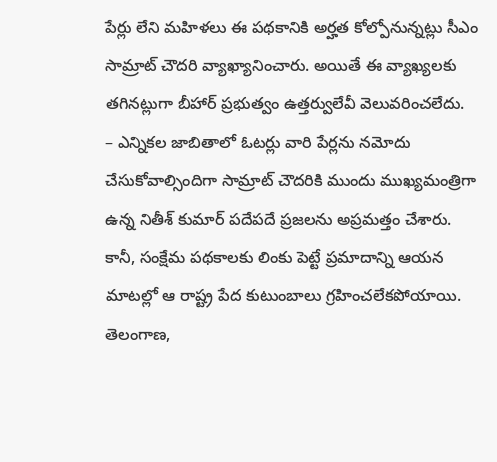పేర్లు లేని మహిళలు ఈ పథకానికి అర్హత కోల్పోనున్నట్లు సీఎం సామ్రాట్ చౌదరి వ్యాఖ్యానించారు. అయితే ఈ వ్యాఖ్యలకు తగినట్లుగా బీహార్ ప్రభుత్వం ఉత్తర్వులేవీ వెలువరించలేదు.
– ఎన్నికల జాబితాలో ఓటర్లు వారి పేర్లను నమోదు చేసుకోవాల్సిందిగా సామ్రాట్ చౌదరికి ముందు ముఖ్యమంత్రిగా ఉన్న నితీశ్ కుమార్ పదేపదే ప్రజలను అప్రమత్తం చేశారు. కానీ, సంక్షేమ పథకాలకు లింకు పెట్టే ప్రమాదాన్ని ఆయన మాటల్లో ఆ రాష్ట్ర పేద కుటుంబాలు గ్రహించలేకపోయాయి.
తెలంగాణ,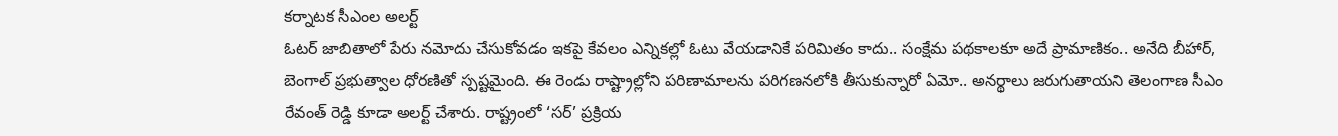కర్నాటక సీఎంల అలర్ట్
ఓటర్ జాబితాలో పేరు నమోదు చేసుకోవడం ఇకపై కేవలం ఎన్నికల్లో ఓటు వేయడానికే పరిమితం కాదు.. సంక్షేమ పథకాలకూ అదే ప్రామాణికం.. అనేది బీహార్, బెంగాల్ ప్రభుత్వాల ధోరణితో స్పష్టమైంది. ఈ రెండు రాష్ట్రాల్లోని పరిణామాలను పరిగణనలోకి తీసుకున్నారో ఏమో.. అనర్థాలు జరుగుతాయని తెలంగాణ సీఎం రేవంత్ రెడ్డి కూడా అలర్ట్ చేశారు. రాష్ట్రంలో ‘సర్’ ప్రక్రియ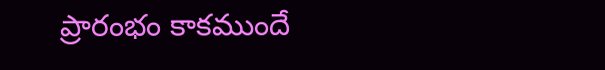ప్రారంభం కాకముందే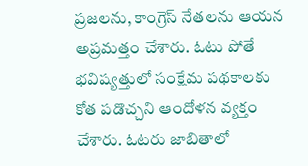ప్రజలను, కాంగ్రెస్ నేతలను ఆయన అప్రమత్తం చేశారు. ఓటు పోతే భవిష్యత్తులో సంక్షేమ పథకాలకు కోత పడొచ్చని ఆందోళన వ్యక్తం చేశారు. ఓటరు జాబితాలో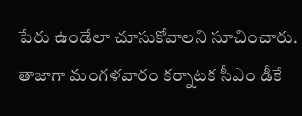పేరు ఉండేలా చూసుకోవాలని సూచించారు.
తాజాగా మంగళవారం కర్నాటక సీఎం డీకే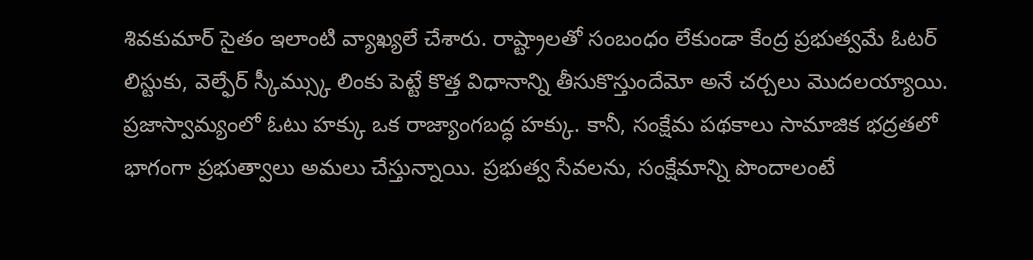శివకుమార్ సైతం ఇలాంటి వ్యాఖ్యలే చేశారు. రాష్ట్రాలతో సంబంధం లేకుండా కేంద్ర ప్రభుత్వమే ఓటర్ లిస్టుకు, వెల్ఫేర్ స్కీమ్స్కు లింకు పెట్టే కొత్త విధానాన్ని తీసుకొస్తుందేమో అనే చర్చలు మొదలయ్యాయి. ప్రజాస్వామ్యంలో ఓటు హక్కు ఒక రాజ్యాంగబద్ధ హక్కు. కానీ, సంక్షేమ పథకాలు సామాజిక భద్రతలో భాగంగా ప్రభుత్వాలు అమలు చేస్తున్నాయి. ప్రభుత్వ సేవలను, సంక్షేమాన్ని పొందాలంటే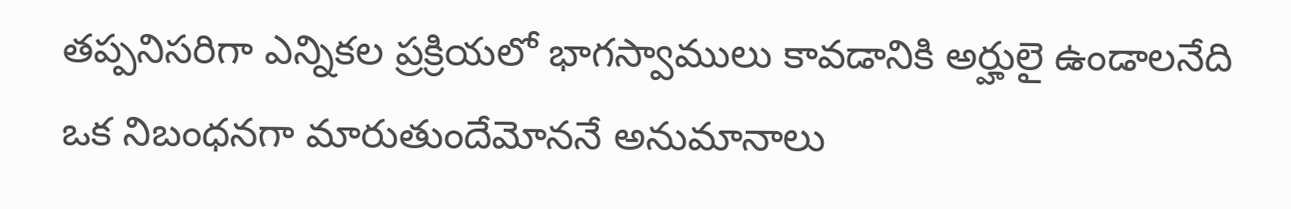తప్పనిసరిగా ఎన్నికల ప్రక్రియలో భాగస్వాములు కావడానికి అర్హులై ఉండాలనేది ఒక నిబంధనగా మారుతుందేమోననే అనుమానాలు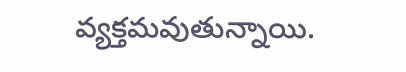వ్యక్తమవుతున్నాయి.